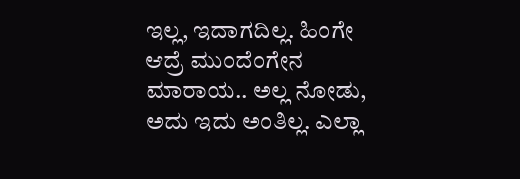ಇಲ್ಲ, ಇದಾಗದಿಲ್ಲ. ಹಿಂಗೇ ಆದ್ರೆ ಮುಂದೆಂಗೇನ ಮಾರಾಯ.. ಅಲ್ಲ ನೋಡು, ಅದು ಇದು ಅಂತಿಲ್ಲ. ಎಲ್ಲಾ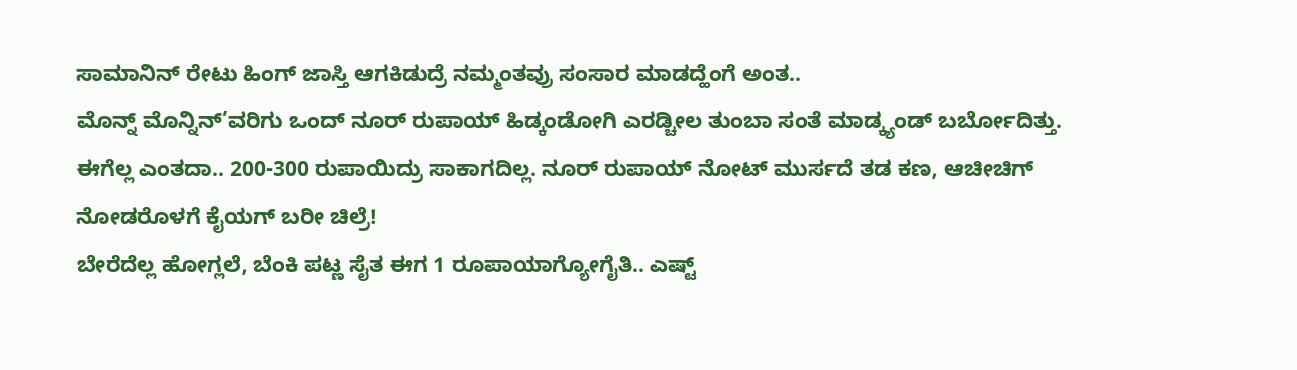ಸಾಮಾನಿನ್ ರೇಟು ಹಿಂಗ್ ಜಾಸ್ತಿ ಆಗಕಿಡುದ್ರೆ ನಮ್ಮಂತವ್ರು ಸಂಸಾರ ಮಾಡದ್ಹೆಂಗೆ ಅಂತ..
ಮೊನ್ನ್ ಮೊನ್ನಿನ್’ವರಿಗು ಒಂದ್ ನೂರ್ ರುಪಾಯ್ ಹಿಡ್ಕಂಡೋಗಿ ಎರಡ್ಚೀಲ ತುಂಬಾ ಸಂತೆ ಮಾಡ್ಕ್ಯಂಡ್ ಬರ್ಬೋದಿತ್ತು. ಈಗೆಲ್ಲ ಎಂತದಾ.. 200-300 ರುಪಾಯಿದ್ರು ಸಾಕಾಗದಿಲ್ಲ. ನೂರ್ ರುಪಾಯ್ ನೋಟ್ ಮುರ್ಸದೆ ತಡ ಕಣ, ಆಚೀಚಿಗ್ ನೋಡರೊಳಗೆ ಕೈಯಗ್ ಬರೀ ಚಿಲ್ರೆ!
ಬೇರೆದೆಲ್ಲ ಹೋಗ್ಲಲೆ, ಬೆಂಕಿ ಪಟ್ಣ ಸೈತ ಈಗ 1 ರೂಪಾಯಾಗ್ಯೋಗೈತಿ.. ಎಷ್ಟ್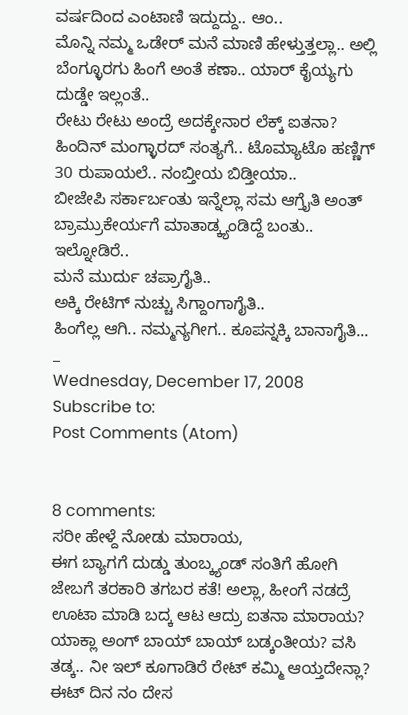ವರ್ಷದಿಂದ ಎಂಟಾಣಿ ಇದ್ದುದ್ದು.. ಆಂ..
ಮೊನ್ನಿ ನಮ್ಮ ಒಡೇರ್ ಮನೆ ಮಾಣಿ ಹೇಳ್ತುತ್ತಲ್ಲಾ.. ಅಲ್ಲಿ ಬೆಂಗ್ಳೂರಗು ಹಿಂಗೆ ಅಂತೆ ಕಣಾ.. ಯಾರ್ ಕೈಯ್ಯಗು ದುಡ್ಡೇ ಇಲ್ಲಂತೆ..
ರೇಟು ರೇಟು ಅಂದ್ರೆ ಅದಕ್ಕೇನಾರ ಲೆಕ್ಕ್ ಐತನಾ? ಹಿಂದಿನ್ ಮಂಗ್ಳಾರದ್ ಸಂತ್ಯಗೆ.. ಟೊಮ್ಯಾಟೊ ಹಣ್ಣಿಗ್ 30 ರುಪಾಯಲೆ.. ನಂಬ್ತೀಯ ಬಿಡ್ತೀಯಾ..
ಬೀಜೇಪಿ ಸರ್ಕಾರ್ಬಂತು ಇನ್ನೆಲ್ಲಾ ಸಮ ಆಗ್ತೈತಿ ಅಂತ್ ಬ್ರಾಮ್ರುಕೇರ್ಯಗೆ ಮಾತಾಡ್ಕ್ಯಂಡಿದ್ದೆ ಬಂತು.. ಇಲ್ನೋಡಿರೆ..
ಮನೆ ಮುರ್ದು ಚಪ್ರಾಗೈತಿ..
ಅಕ್ಕಿ ರೇಟಿಗ್ ನುಚ್ಚು ಸಿಗ್ದಾಂಗಾಗೈತಿ..
ಹಿಂಗೆಲ್ಲ ಆಗಿ.. ನಮ್ಮನ್ಯಗೀಗ.. ಕೂಪನ್ನಕ್ಕಿ ಬಾನಾಗೈತಿ...
_
Wednesday, December 17, 2008
Subscribe to:
Post Comments (Atom)


8 comments:
ಸರೀ ಹೇಳ್ದೆ ನೋಡು ಮಾರಾಯ,
ಈಗ ಬ್ಯಾಗಗೆ ದುಡ್ಡು ತುಂಬ್ಕ್ಯಂಡ್ ಸಂತಿಗೆ ಹೋಗಿ ಜೇಬಗೆ ತರಕಾರಿ ತಗಬರ ಕತೆ! ಅಲ್ಲಾ, ಹೀಂಗೆ ನಡದ್ರೆ ಊಟಾ ಮಾಡಿ ಬದ್ಕ ಆಟ ಆದ್ರು ಐತನಾ ಮಾರಾಯ?
ಯಾಕ್ಲಾ ಅಂಗ್ ಬಾಯ್ ಬಾಯ್ ಬಡ್ಕಂತೀಯ? ವಸಿ ತಡ್ಕ.. ನೀ ಇಲ್ ಕೂಗಾಡಿರೆ ರೇಟ್ ಕಮ್ಮಿ ಆಯ್ತದೇನ್ಲಾ? ಈಟ್ ದಿನ ನಂ ದೇಸ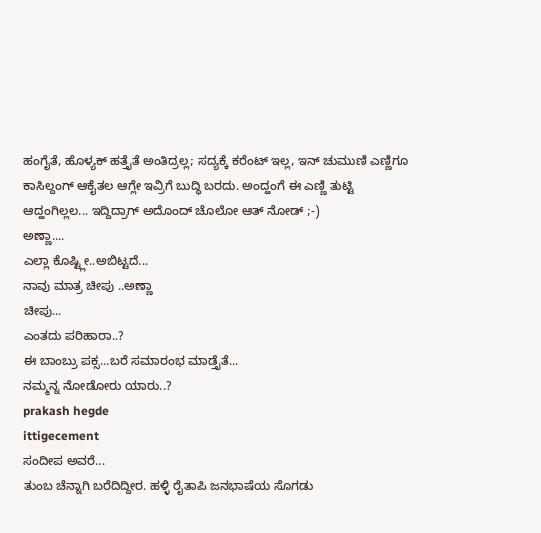ಹಂಗೈತೆ, ಹೊಳ್ಯಕ್ ಹತ್ತೈತೆ ಅಂತಿದ್ರಲ್ಲ; ಸದ್ಯಕ್ಕೆ ಕರೆಂಟ್ ಇಲ್ಲ, ಇನ್ ಚುಮುಣಿ ಎಣ್ಣಿಗೂ ಕಾಸಿಲ್ದಂಗ್ ಆಕೈತಲ ಆಗ್ಲೇ ಇವ್ರಿಗೆ ಬುದ್ಧಿ ಬರದು. ಅಂದ್ಹಂಗೆ ಈ ಎಣ್ಣಿ ತುಟ್ಟಿ ಆದ್ಹಂಗಿಲ್ಲಲ... ಇದ್ದಿದ್ರಾಗ್ ಅದೊಂದ್ ಚೊಲೋ ಆತ್ ನೋಡ್ ;-)
ಅಣ್ಣಾ....
ಎಲ್ಲಾ ಕೊಷ್ಟ್ಲೀ..ಅಬಿಟ್ಟದೆ...
ನಾವು ಮಾತ್ರ ಚೀಪು ..ಅಣ್ಣಾ
ಚೀಪು...
ಎಂತದು ಪರಿಹಾರಾ..?
ಈ ಬಾಂಬ್ರು ಪಕ್ಸ...ಬರೆ ಸಮಾರಂಭ ಮಾಡ್ತೈತೆ...
ನಮ್ಮನ್ನ ನೋಡೋರು ಯಾರು..?
prakash hegde
ittigecement
ಸಂದೀಪ ಅವರೆ...
ತುಂಬ ಚೆನ್ನಾಗಿ ಬರೆದಿದ್ದೀರ. ಹಳ್ಳಿ ರೈತಾಪಿ ಜನಭಾಷೆಯ ಸೊಗಡು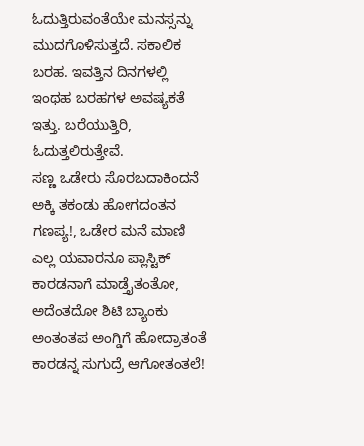ಓದುತ್ತಿರುವಂತೆಯೇ ಮನಸ್ಸನ್ನು ಮುದಗೊಳಿಸುತ್ತದೆ. ಸಕಾಲಿಕ ಬರಹ. ಇವತ್ತಿನ ದಿನಗಳಲ್ಲಿ ಇಂಥಹ ಬರಹಗಳ ಅವಷ್ಯಕತೆ ಇತ್ತು. ಬರೆಯುತ್ತಿರಿ, ಓದುತ್ತಲಿರುತ್ತೇವೆ.
ಸಣ್ಣ ಒಡೇರು ಸೊರಬದಾಕಿಂದನೆ ಅಕ್ಕಿ ತಕಂಡು ಹೋಗದಂತನ ಗಣಪ್ಯ!, ಒಡೇರ ಮನೆ ಮಾಣಿ ಎಲ್ಲ ಯವಾರನೂ ಪ್ಲಾಸ್ಟಿಕ್ ಕಾರಡನಾಗೆ ಮಾಡ್ತೈತಂತೋ, ಅದೆಂತದೋ ಶಿಟಿ ಬ್ಯಾಂಕು ಅಂತಂತಪ ಅಂಗ್ಡಿಗೆ ಹೋದ್ರಾತಂತೆ ಕಾರಡನ್ನ ಸುಗುದ್ರೆ ಆಗೋತಂತಲೆ!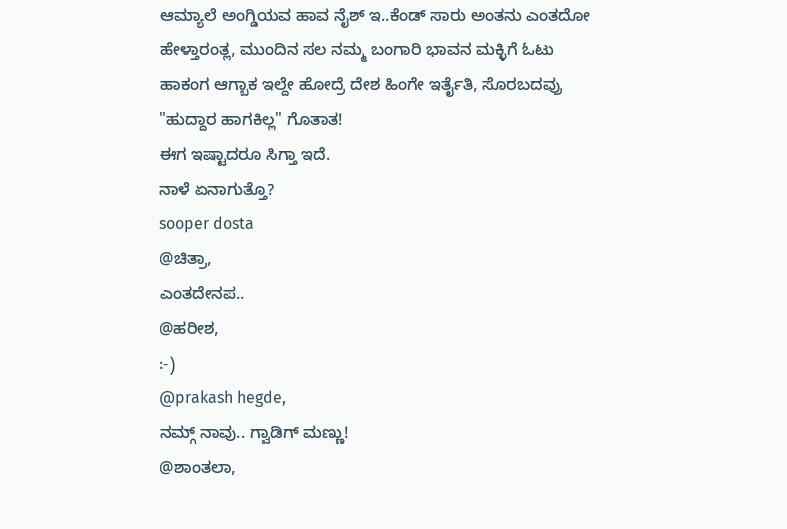ಆಮ್ಯಾಲೆ ಅಂಗ್ಡಿಯವ ಹಾವ ನೈಶ್ ಇ..ಕೆಂಡ್ ಸಾರು ಅಂತನು ಎಂತದೋ ಹೇಳ್ತಾರಂತ್ಲ, ಮುಂದಿನ ಸಲ ನಮ್ಮ ಬಂಗಾರಿ ಭಾವನ ಮಕ್ಳಿಗೆ ಓಟು ಹಾಕಂಗ ಆಗ್ಬಾಕ ಇಲ್ದೇ ಹೋದ್ರೆ ದೇಶ ಹಿಂಗೇ ಇರ್ತೈತಿ, ಸೊರಬದವ್ರು "ಹುದ್ದಾರ ಹಾಗಕಿಲ್ಲ" ಗೊತಾತ!
ಈಗ ಇಷ್ಟಾದರೂ ಸಿಗ್ತಾ ಇದೆ.
ನಾಳೆ ಏನಾಗುತ್ತೊ?
sooper dosta
@ಚಿತ್ರಾ,
ಎಂತದೇನಪ..
@ಹರೀಶ,
:-)
@prakash hegde,
ನಮ್ಗ್ ನಾವು.. ಗ್ವಾಡಿಗ್ ಮಣ್ಣು!
@ಶಾಂತಲಾ,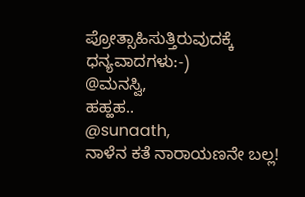ಪ್ರೋತ್ಸಾಹಿಸುತ್ತಿರುವುದಕ್ಕೆ ಧನ್ಯವಾದಗಳು:-)
@ಮನಸ್ವಿ,
ಹಹ್ಹಹ..
@sunaath,
ನಾಳೆನ ಕತೆ ನಾರಾಯಣನೇ ಬಲ್ಲ!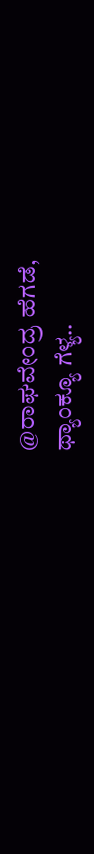@ರಾಘವೇಂದ್ರ ಹೆಗಡೆ,
ಥ್ಯಾಂಕ್ಯೂ ಗೆಳ್ಯ..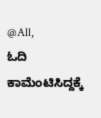@All,
ಓದಿ ಕಾಮೆಂಟಿಸಿದ್ದಕ್ಕೆ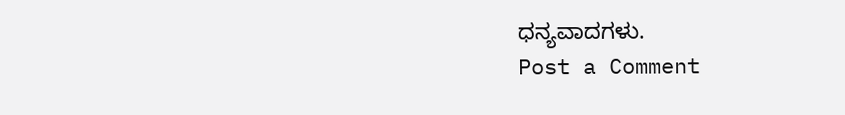ಧನ್ಯವಾದಗಳು.
Post a Comment